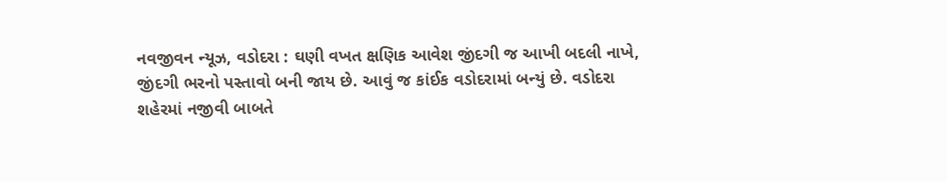નવજીવન ન્યૂઝ, વડોદરા : ઘણી વખત ક્ષણિક આવેશ જીંદગી જ આખી બદલી નાખે, જીંદગી ભરનો પસ્તાવો બની જાય છે. આવું જ કાંઈક વડોદરામાં બન્યું છે. વડોદરા શહેરમાં નજીવી બાબતે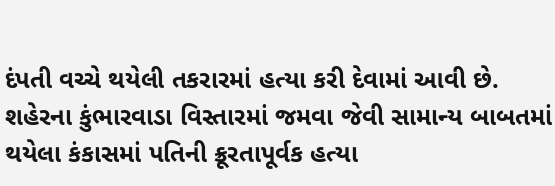દંપતી વચ્ચે થયેલી તકરારમાં હત્યા કરી દેવામાં આવી છે. શહેરના કુંભારવાડા વિસ્તારમાં જમવા જેવી સામાન્ય બાબતમાં થયેલા કંકાસમાં પતિની ક્રૂરતાપૂર્વક હત્યા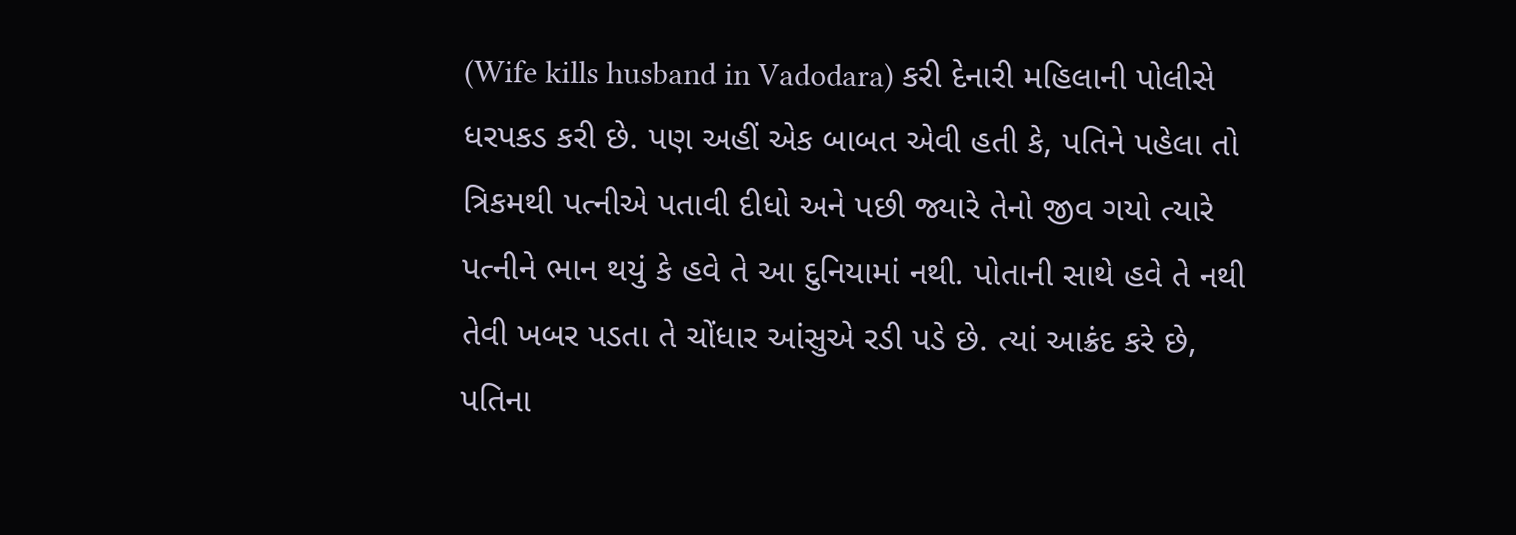(Wife kills husband in Vadodara) કરી દેનારી મહિલાની પોલીસે ધરપકડ કરી છે. પણ અહીં એક બાબત એવી હતી કે, પતિને પહેલા તો ત્રિકમથી પત્નીએ પતાવી દીધો અને પછી જ્યારે તેનો જીવ ગયો ત્યારે પત્નીને ભાન થયું કે હવે તે આ દુનિયામાં નથી. પોતાની સાથે હવે તે નથી તેવી ખબર પડતા તે ચોંધાર આંસુએ રડી પડે છે. ત્યાં આક્રંદ કરે છે, પતિના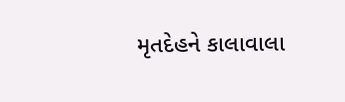મૃતદેહને કાલાવાલા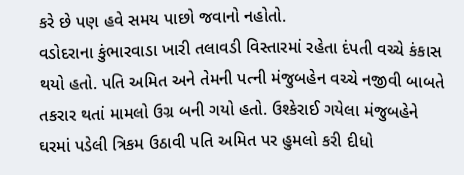કરે છે પણ હવે સમય પાછો જવાનો નહોતો.
વડોદરાના કુંભારવાડા ખારી તલાવડી વિસ્તારમાં રહેતા દંપતી વચ્ચે કંકાસ થયો હતો. પતિ અમિત અને તેમની પત્ની મંજુબહેન વચ્ચે નજીવી બાબતે તકરાર થતાં મામલો ઉગ્ર બની ગયો હતો. ઉશ્કેરાઈ ગયેલા મંજુબહેને ઘરમાં પડેલી ત્રિકમ ઉઠાવી પતિ અમિત પર હુમલો કરી દીધો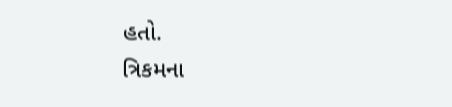હતો.
ત્રિકમના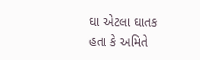ઘા એટલા ઘાતક હતા કે અમિતે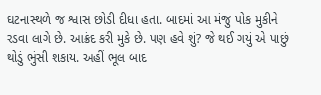ઘટનાસ્થળે જ શ્વાસ છોડી દીધા હતા. બાદમાં આ મંજુ પોક મુકીને રડવા લાગે છે. આક્રંદ કરી મુકે છે. પણ હવે શું? જે થઈ ગયું એ પાછું થોડું ભુંસી શકાય. અહીં ભૂલ બાદ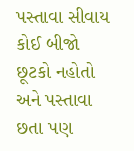પસ્તાવા સીવાય કોઈ બીજો છૂટકો નહોતો અને પસ્તાવા છતા પણ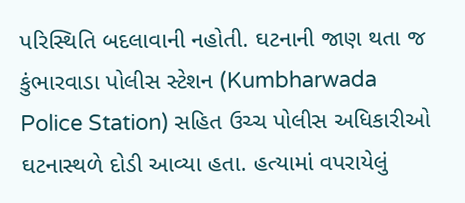પરિસ્થિતિ બદલાવાની નહોતી. ઘટનાની જાણ થતા જ કુંભારવાડા પોલીસ સ્ટેશન (Kumbharwada Police Station) સહિત ઉચ્ચ પોલીસ અધિકારીઓ ઘટનાસ્થળે દોડી આવ્યા હતા. હત્યામાં વપરાયેલું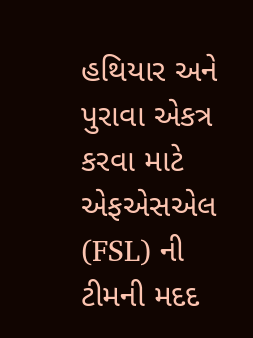હથિયાર અને પુરાવા એકત્ર કરવા માટે એફએસએલ (FSL) ની ટીમની મદદ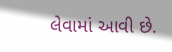લેવામાં આવી છે.